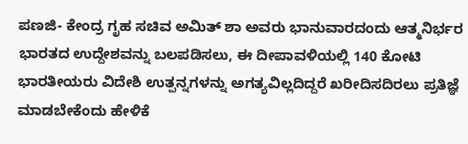ಪಣಜಿ- ಕೇಂದ್ರ ಗೃಹ ಸಚಿವ ಅಮಿತ್ ಶಾ ಅವರು ಭಾನುವಾರದಂದು ಆತ್ಮನಿರ್ಭರ ಭಾರತದ ಉದ್ದೇಶವನ್ನು ಬಲಪಡಿಸಲು, ಈ ದೀಪಾವಳಿಯಲ್ಲಿ 140 ಕೋಟಿ ಭಾರತೀಯರು ವಿದೇಶಿ ಉತ್ಪನ್ನಗಳನ್ನು ಅಗತ್ಯವಿಲ್ಲದಿದ್ದರೆ ಖರೀದಿಸದಿರಲು ಪ್ರತಿಜ್ಞೆ ಮಾಡಬೇಕೆಂದು ಹೇಳಿಕೆ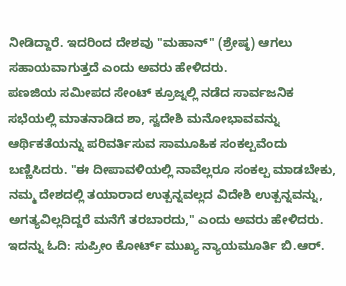ನೀಡಿದ್ದಾರೆ. ಇದರಿಂದ ದೇಶವು "ಮಹಾನ್" (ಶ್ರೇಷ್ಠ) ಆಗಲು ಸಹಾಯವಾಗುತ್ತದೆ ಎಂದು ಅವರು ಹೇಳಿದರು.
ಪಣಜಿಯ ಸಮೀಪದ ಸೇಂಟ್ ಕ್ರೂಜ್ನಲ್ಲಿ ನಡೆದ ಸಾರ್ವಜನಿಕ ಸಭೆಯಲ್ಲಿ ಮಾತನಾಡಿದ ಶಾ, ಸ್ವದೇಶಿ ಮನೋಭಾವವನ್ನು ಆರ್ಥಿಕತೆಯನ್ನು ಪರಿವರ್ತಿಸುವ ಸಾಮೂಹಿಕ ಸಂಕಲ್ಪವೆಂದು ಬಣ್ಣಿಸಿದರು. "ಈ ದೀಪಾವಳಿಯಲ್ಲಿ ನಾವೆಲ್ಲರೂ ಸಂಕಲ್ಪ ಮಾಡಬೇಕು, ನಮ್ಮ ದೇಶದಲ್ಲಿ ತಯಾರಾದ ಉತ್ಪನ್ನವಲ್ಲದ ವಿದೇಶಿ ಉತ್ಪನ್ನವನ್ನು, ಅಗತ್ಯವಿಲ್ಲದಿದ್ದರೆ ಮನೆಗೆ ತರಬಾರದು," ಎಂದು ಅವರು ಹೇಳಿದರು. ಇದನ್ನು ಓದಿ: ಸುಪ್ರೀಂ ಕೋರ್ಟ್ ಮುಖ್ಯ ನ್ಯಾಯಮೂರ್ತಿ ಬಿ.ಆರ್.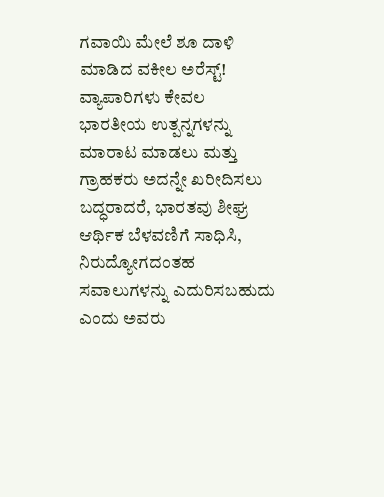ಗವಾಯಿ ಮೇಲೆ ಶೂ ದಾಳಿ ಮಾಡಿದ ವಕೀಲ ಅರೆಸ್ಟ್!
ವ್ಯಾಪಾರಿಗಳು ಕೇವಲ ಭಾರತೀಯ ಉತ್ಪನ್ನಗಳನ್ನು ಮಾರಾಟ ಮಾಡಲು ಮತ್ತು ಗ್ರಾಹಕರು ಅದನ್ನೇ ಖರೀದಿಸಲು ಬದ್ಧರಾದರೆ, ಭಾರತವು ಶೀಘ್ರ ಆರ್ಥಿಕ ಬೆಳವಣಿಗೆ ಸಾಧಿಸಿ, ನಿರುದ್ಯೋಗದಂತಹ ಸವಾಲುಗಳನ್ನು ಎದುರಿಸಬಹುದು ಎಂದು ಅವರು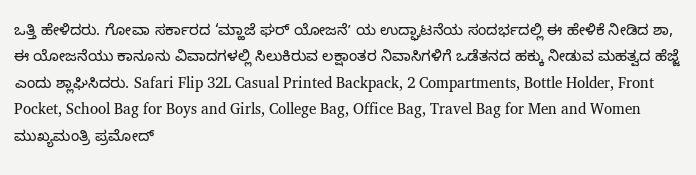ಒತ್ತಿ ಹೇಳಿದರು. ಗೋವಾ ಸರ್ಕಾರದ ‘ಮ್ಹಾಜೆ ಘರ್ ಯೋಜನೆʼ ಯ ಉದ್ಘಾಟನೆಯ ಸಂದರ್ಭದಲ್ಲಿ ಈ ಹೇಳಿಕೆ ನೀಡಿದ ಶಾ, ಈ ಯೋಜನೆಯು ಕಾನೂನು ವಿವಾದಗಳಲ್ಲಿ ಸಿಲುಕಿರುವ ಲಕ್ಷಾಂತರ ನಿವಾಸಿಗಳಿಗೆ ಒಡೆತನದ ಹಕ್ಕು ನೀಡುವ ಮಹತ್ವದ ಹೆಜ್ಜೆ ಎಂದು ಶ್ಲಾಘಿಸಿದರು. Safari Flip 32L Casual Printed Backpack, 2 Compartments, Bottle Holder, Front Pocket, School Bag for Boys and Girls, College Bag, Office Bag, Travel Bag for Men and Women
ಮುಖ್ಯಮಂತ್ರಿ ಪ್ರಮೋದ್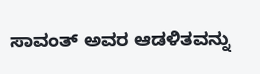ಸಾವಂತ್ ಅವರ ಆಡಳಿತವನ್ನು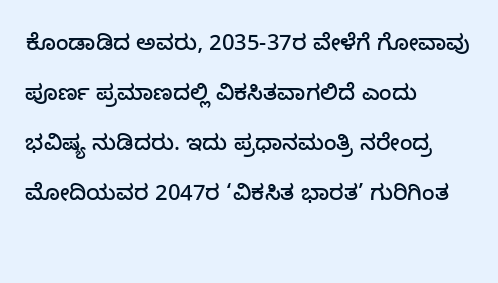ಕೊಂಡಾಡಿದ ಅವರು, 2035-37ರ ವೇಳೆಗೆ ಗೋವಾವು ಪೂರ್ಣ ಪ್ರಮಾಣದಲ್ಲಿ ವಿಕಸಿತವಾಗಲಿದೆ ಎಂದು ಭವಿಷ್ಯ ನುಡಿದರು. ಇದು ಪ್ರಧಾನಮಂತ್ರಿ ನರೇಂದ್ರ ಮೋದಿಯವರ 2047ರ ‘ವಿಕಸಿತ ಭಾರತ’ ಗುರಿಗಿಂತ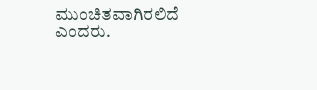ಮುಂಚಿತವಾಗಿರಲಿದೆ ಎಂದರು.